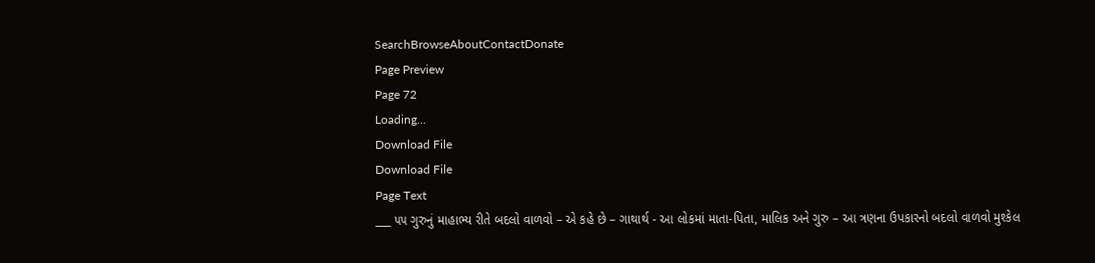SearchBrowseAboutContactDonate
Page Preview
Page 72
Loading...
Download File
Download File
Page Text
___ ૫૫ ગુરુનું માહાભ્ય રીતે બદલો વાળવો – એ કહે છે – ગાથાર્થ - આ લોકમાં માતા-પિતા, માલિક અને ગુરુ – આ ત્રણના ઉપકારનો બદલો વાળવો મુશ્કેલ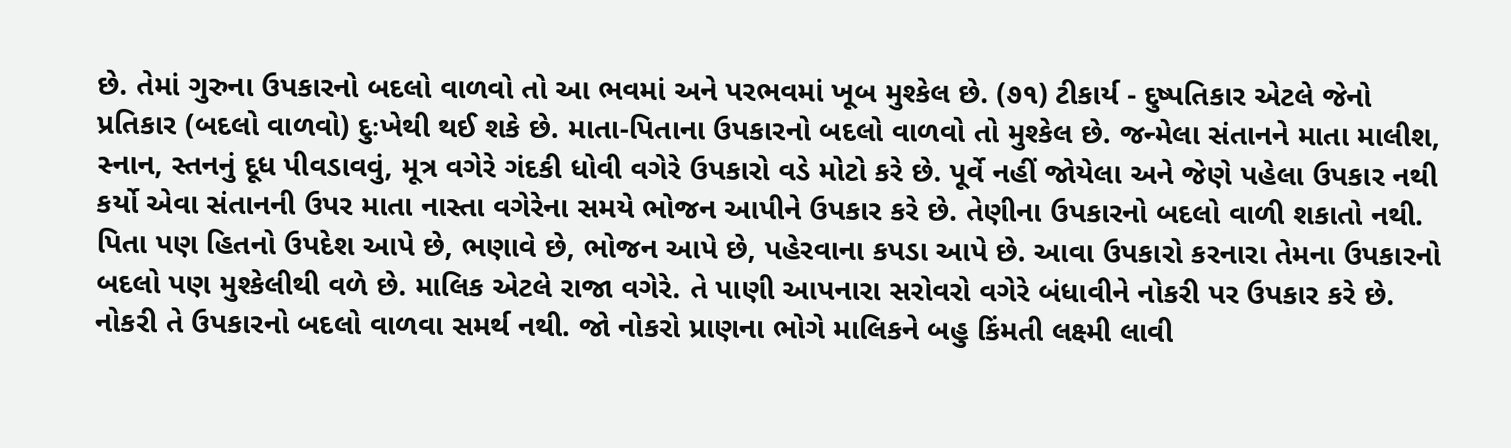છે. તેમાં ગુરુના ઉપકારનો બદલો વાળવો તો આ ભવમાં અને પરભવમાં ખૂબ મુશ્કેલ છે. (૭૧) ટીકાર્ય - દુષ્પતિકાર એટલે જેનો પ્રતિકાર (બદલો વાળવો) દુઃખેથી થઈ શકે છે. માતા-પિતાના ઉપકારનો બદલો વાળવો તો મુશ્કેલ છે. જન્મેલા સંતાનને માતા માલીશ, સ્નાન, સ્તનનું દૂધ પીવડાવવું, મૂત્ર વગેરે ગંદકી ધોવી વગેરે ઉપકારો વડે મોટો કરે છે. પૂર્વે નહીં જોયેલા અને જેણે પહેલા ઉપકાર નથી કર્યો એવા સંતાનની ઉપર માતા નાસ્તા વગેરેના સમયે ભોજન આપીને ઉપકાર કરે છે. તેણીના ઉપકારનો બદલો વાળી શકાતો નથી. પિતા પણ હિતનો ઉપદેશ આપે છે, ભણાવે છે, ભોજન આપે છે, પહેરવાના કપડા આપે છે. આવા ઉપકારો કરનારા તેમના ઉપકારનો બદલો પણ મુશ્કેલીથી વળે છે. માલિક એટલે રાજા વગેરે. તે પાણી આપનારા સરોવરો વગેરે બંધાવીને નોકરી પર ઉપકાર કરે છે. નોકરી તે ઉપકારનો બદલો વાળવા સમર્થ નથી. જો નોકરો પ્રાણના ભોગે માલિકને બહુ કિંમતી લક્ષ્મી લાવી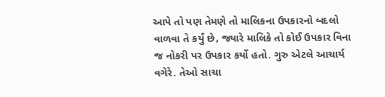આપે તો પણ તેમણે તો માલિકના ઉપકારનો બદલો વાળવા તે કર્યું છે, જ્યારે માલિકે તો કોઈ ઉપકાર વિના જ નોકરી પર ઉપકાર કર્યો હતો. ગુરુ એટલે આચાર્ય વગેરે. તેઓ સાચા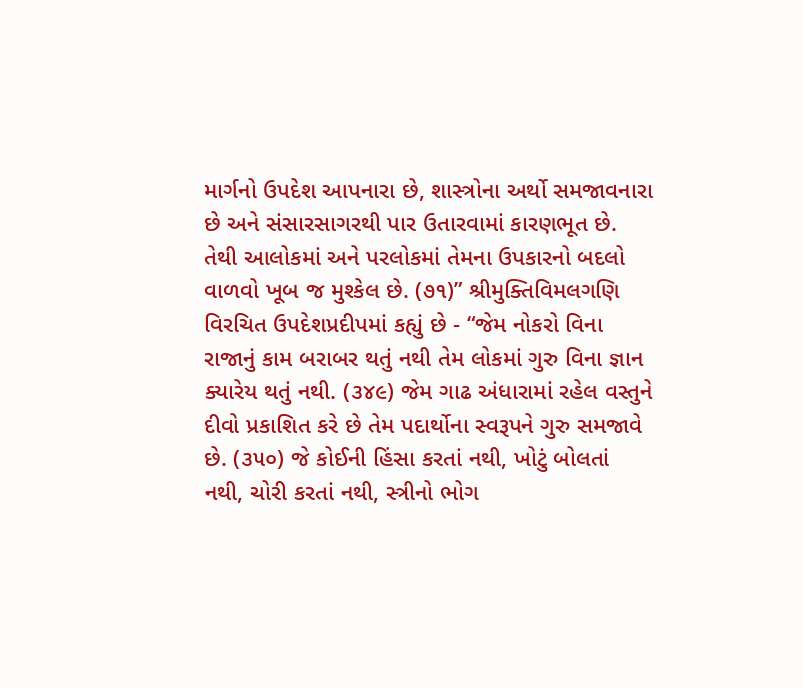માર્ગનો ઉપદેશ આપનારા છે, શાસ્ત્રોના અર્થો સમજાવનારા છે અને સંસારસાગરથી પાર ઉતારવામાં કારણભૂત છે. તેથી આલોકમાં અને પરલોકમાં તેમના ઉપકારનો બદલો વાળવો ખૂબ જ મુશ્કેલ છે. (૭૧)” શ્રીમુક્તિવિમલગણિ વિરચિત ઉપદેશપ્રદીપમાં કહ્યું છે - “જેમ નોકરો વિના રાજાનું કામ બરાબર થતું નથી તેમ લોકમાં ગુરુ વિના જ્ઞાન ક્યારેય થતું નથી. (૩૪૯) જેમ ગાઢ અંધારામાં રહેલ વસ્તુને દીવો પ્રકાશિત કરે છે તેમ પદાર્થોના સ્વરૂપને ગુરુ સમજાવે છે. (૩૫૦) જે કોઈની હિંસા કરતાં નથી, ખોટું બોલતાં નથી, ચોરી કરતાં નથી, સ્ત્રીનો ભોગ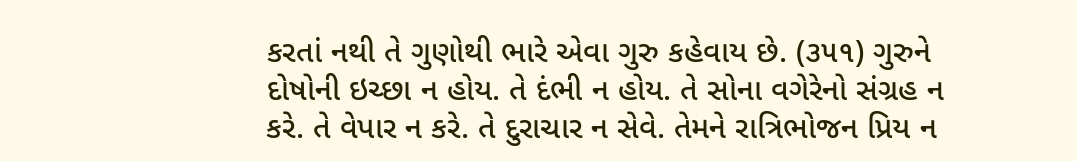કરતાં નથી તે ગુણોથી ભારે એવા ગુરુ કહેવાય છે. (૩૫૧) ગુરુને દોષોની ઇચ્છા ન હોય. તે દંભી ન હોય. તે સોના વગેરેનો સંગ્રહ ન કરે. તે વેપાર ન કરે. તે દુરાચાર ન સેવે. તેમને રાત્રિભોજન પ્રિય ન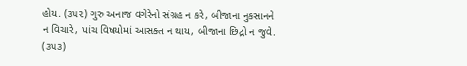હોય. (૩૫૨) ગુરુ અનાજ વગેરેનો સંગ્રહ ન કરે, બીજાના નુકસાનને ન વિચારે, પાંચ વિષયોમાં આસક્ત ન થાય, બીજાના છિદ્રો ન જુવે. (૩૫૩)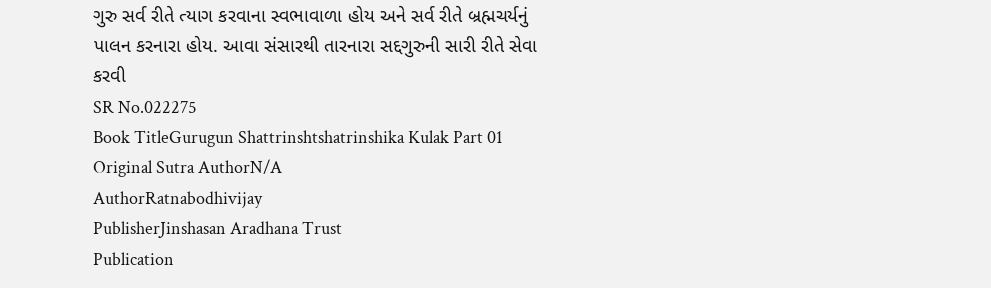ગુરુ સર્વ રીતે ત્યાગ કરવાના સ્વભાવાળા હોય અને સર્વ રીતે બ્રહ્મચર્યનું પાલન કરનારા હોય. આવા સંસારથી તારનારા સદ્દગુરુની સારી રીતે સેવા કરવી
SR No.022275
Book TitleGurugun Shattrinshtshatrinshika Kulak Part 01
Original Sutra AuthorN/A
AuthorRatnabodhivijay
PublisherJinshasan Aradhana Trust
Publication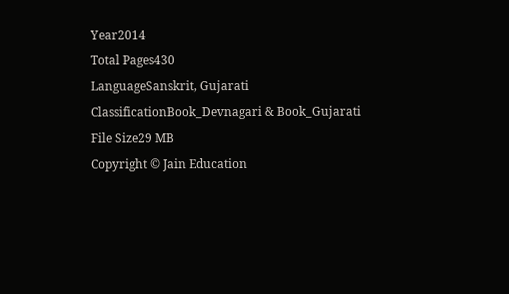Year2014
Total Pages430
LanguageSanskrit, Gujarati
ClassificationBook_Devnagari & Book_Gujarati
File Size29 MB
Copyright © Jain Education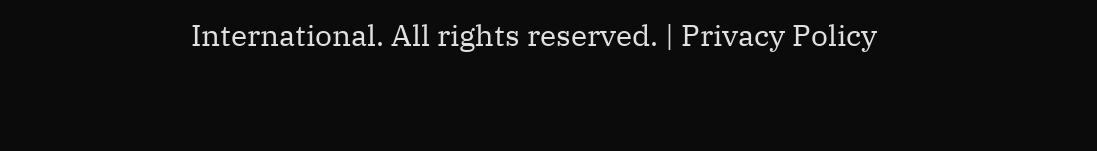International. All rights reserved. | Privacy Policy